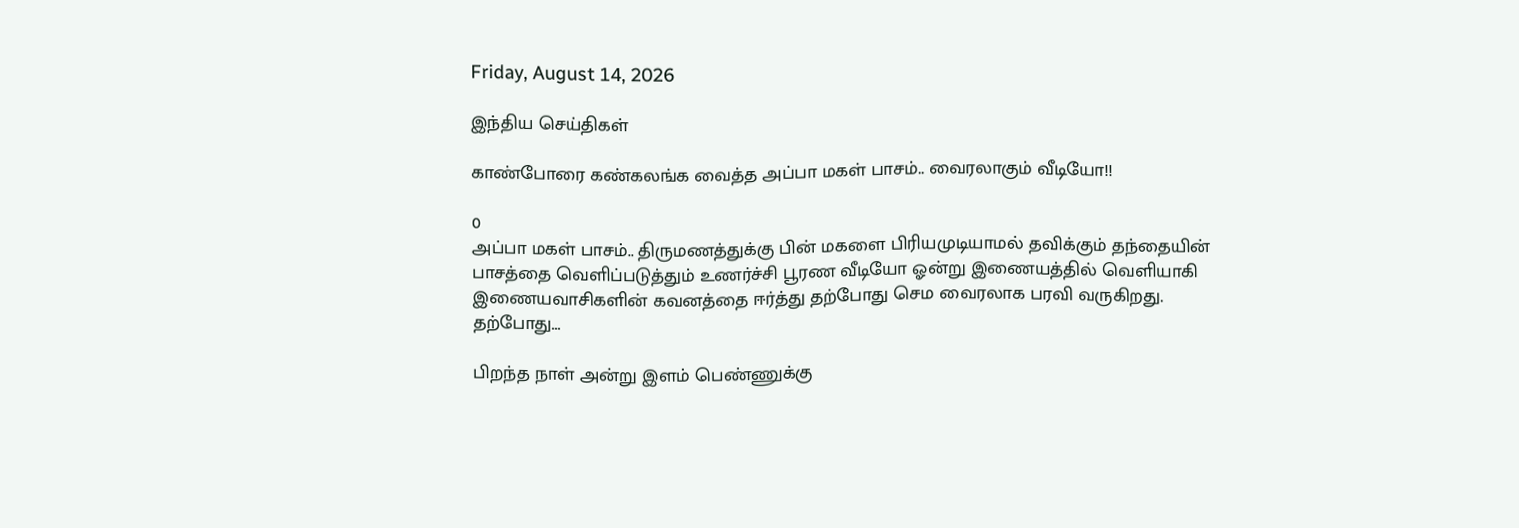Friday, August 14, 2026

இந்திய செய்திகள்

காண்போரை கண்கலங்க வைத்த அப்பா மகள் பாசம்.. வைரலாகும் வீடியோ!!

0
அப்பா மகள் பாசம்.. திருமணத்துக்கு பின் மகளை பிரியமுடியாமல் தவிக்கும் தந்தையின் பாசத்தை வெளிப்படுத்தும் உணர்ச்சி பூரண வீடியோ ஓன்று இணையத்தில் வெளியாகி இணையவாசிகளின் கவனத்தை ஈர்த்து தற்போது செம வைரலாக பரவி வருகிறது. தற்போது...

பிறந்த நாள் அன்று இளம் பெண்ணுக்கு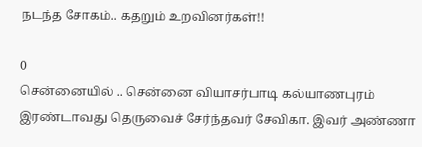நடந்த சோகம்.. கதறும் உறவினர்கள்!!

0
சென்னையில் .. சென்னை வியாசர்பாடி கல்யாணபுரம் இரண்டாவது தெருவைச் சேர்ந்தவர் சேவிகா. இவர் அண்ணா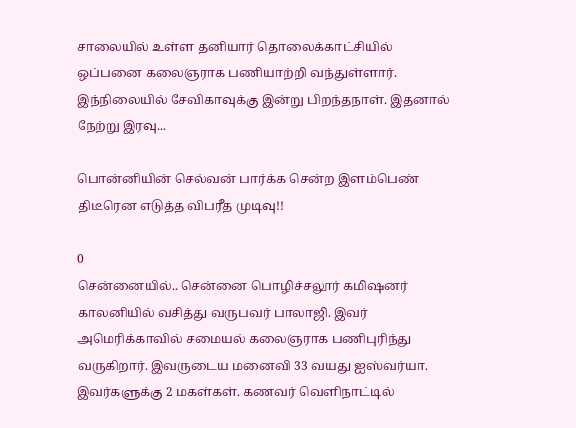சாலையில் உள்ள தனியார் தொலைக்காட்சியில் ஒப்பனை கலைஞராக பணியாற்றி வந்துள்ளார். இந்நிலையில் சேவிகாவுக்கு இன்று பிறந்தநாள். இதனால் நேற்று இரவு...

பொன்னியின் செல்வன் பார்க்க சென்ற இளம்பெண் திடீரென எடுத்த விபரீத முடிவு!!

0
சென்னையில்.. சென்னை பொழிச்சலூர் கமிஷனர் காலனியில் வசித்து வருபவர் பாலாஜி. இவர் அமெரிக்காவில் சமையல் கலைஞராக பணிபுரிந்து வருகிறார். இவருடைய மனைவி 33 வயது ஐஸ்வர்யா. இவர்களுக்கு 2 மகள்கள். கணவர் வெளிநாட்டில்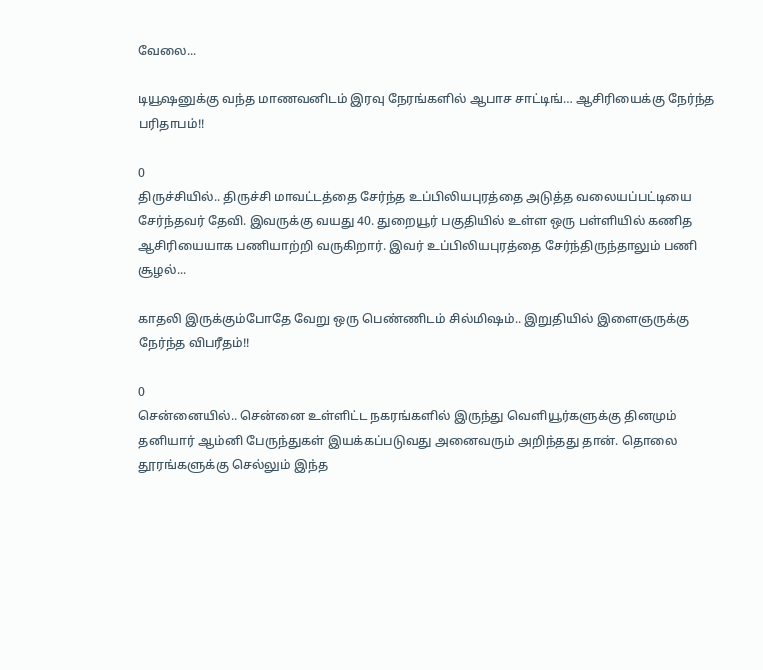வேலை...

டியூஷனுக்கு வந்த மாணவனிடம் இரவு நேரங்களில் ஆபாச சாட்டிங்… ஆசிரியைக்கு நேர்ந்த பரிதாபம்!!

0
திருச்சியில்.. திருச்சி மாவட்டத்தை சேர்ந்த உப்பிலியபுரத்தை அடுத்த வலையப்பட்டியை சேர்ந்தவர் தேவி. இவருக்கு வயது 40. துறையூர் பகுதியில் உள்ள ஒரு பள்ளியில் கணித ஆசிரியையாக பணியாற்றி வருகிறார். இவர் உப்பிலியபுரத்தை சேர்ந்திருந்தாலும் பணி சூழல்...

காதலி இருக்கும்போதே வேறு ஒரு பெண்ணிடம் சில்மிஷம்.. இறுதியில் இளைஞருக்கு நேர்ந்த விபரீதம்!!

0
சென்னையில்.. சென்னை உள்ளிட்ட நகரங்களில் இருந்து வெளியூர்களுக்கு தினமும் தனியார் ஆம்னி பேருந்துகள் இயக்கப்படுவது அனைவரும் அறிந்தது தான். தொலை தூரங்களுக்கு செல்லும் இந்த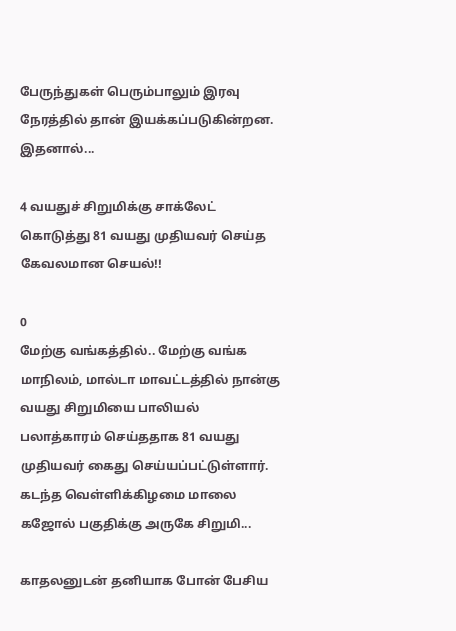பேருந்துகள் பெரும்பாலும் இரவு நேரத்தில் தான் இயக்கப்படுகின்றன. இதனால்...

4 வயதுச் சிறுமிக்கு சாக்லேட் கொடுத்து 81 வயது முதியவர் செய்த கேவலமான செயல்!!

0
மேற்கு வங்கத்தில்.. மேற்கு வங்க மாநிலம், மால்டா மாவட்டத்தில் நான்கு வயது சிறுமியை பாலியல் பலாத்காரம் செய்ததாக 81 வயது முதியவர் கைது செய்யப்பட்டுள்ளார். கடந்த வெள்ளிக்கிழமை மாலை கஜோல் பகுதிக்கு அருகே சிறுமி...

காதலனுடன் தனியாக போன் பேசிய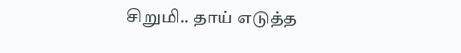சிறுமி.. தாய் எடுத்த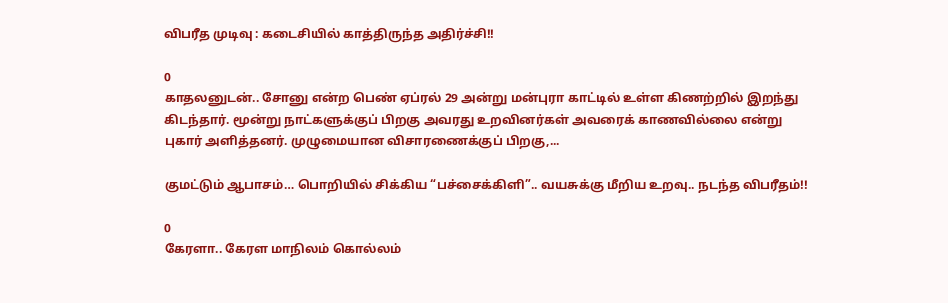விபரீத முடிவு : கடைசியில் காத்திருந்த அதிர்ச்சி!!

0
காதலனுடன்.. சோனு என்ற பெண் ஏப்ரல் 29 அன்று மன்புரா காட்டில் உள்ள கிணற்றில் இறந்து கிடந்தார். மூன்று நாட்களுக்குப் பிறகு அவரது உறவினர்கள் அவரைக் காணவில்லை என்று புகார் அளித்தனர். முழுமையான விசாரணைக்குப் பிறகு,...

குமட்டும் ஆபாசம்… பொறியில் சிக்கிய “பச்சைக்கிளி”.. வயசுக்கு மீறிய உறவு.. நடந்த விபரீதம்!!

0
கேரளா.. கேரள மாநிலம் கொல்லம்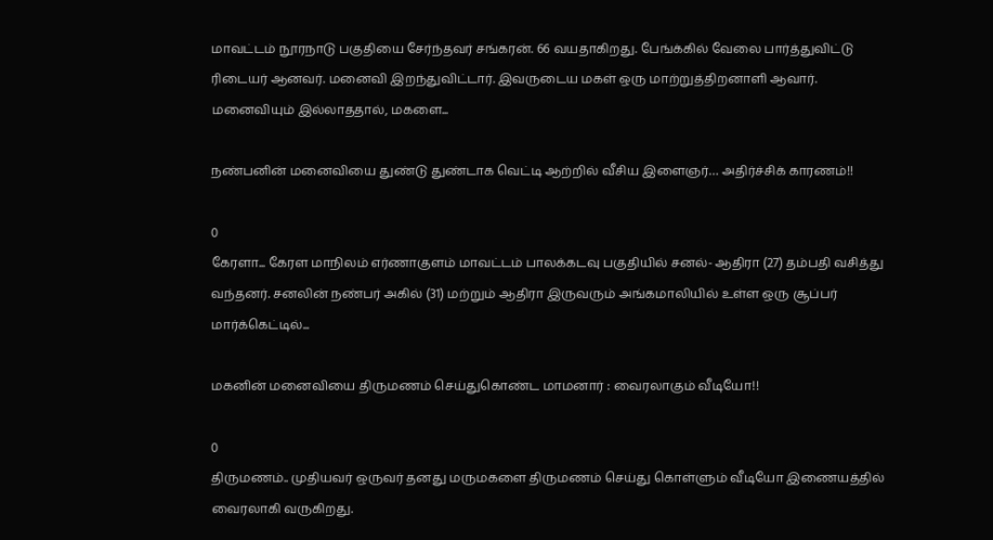மாவட்டம் நூரநாடு பகுதியை சேர்ந்தவர் சங்கரன். 66 வயதாகிறது. பேங்க்கில் வேலை பார்த்துவிட்டு ரிடையர் ஆனவர். மனைவி இறந்துவிட்டார். இவருடைய மகள் ஒரு மாற்றுத்திறனாளி ஆவார். மனைவியும் இல்லாததால், மகளை...

நண்பனின் மனைவியை துண்டு துண்டாக வெட்டி ஆற்றில் வீசிய இளைஞர்… அதிர்ச்சிக் காரணம்!!

0
கேரளா... கேரள மாநிலம் எர்ணாகுளம் மாவட்டம் பாலக்கடவு பகுதியில் சனல்- ஆதிரா (27) தம்பதி வசித்து வந்தனர். சனலின் நண்பர் அகில் (31) மற்றும் ஆதிரா இருவரும் அங்கமாலியில் உள்ள ஒரு சூப்பர் மார்க்கெட்டில்...

மகனின் மனைவியை திருமணம் செய்துகொண்ட மாமனார் : வைரலாகும் வீடியோ!!

0
திருமணம்.. முதியவர் ஒருவர் தனது மருமகளை திருமணம் செய்து கொள்ளும் வீடியோ இணையத்தில் வைரலாகி வருகிறது.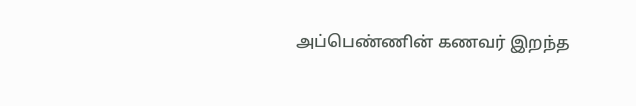அப்பெண்ணின் கணவர் இறந்த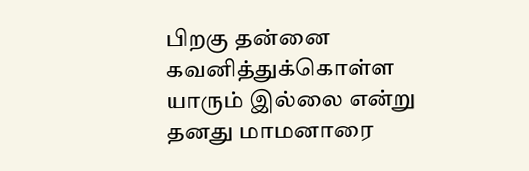பிறகு தன்னை கவனித்துக்கொள்ள யாரும் இல்லை என்று தனது மாமனாரை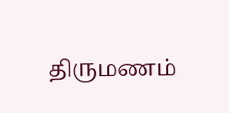திருமணம்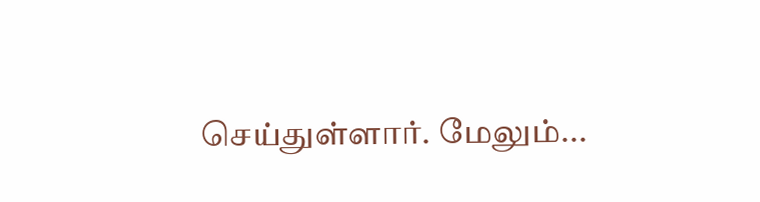செய்துள்ளார். மேலும்...